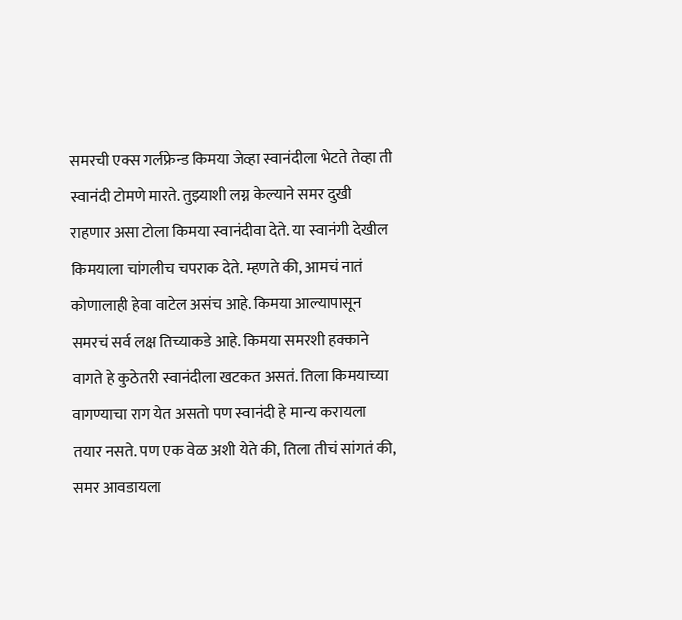समरची एक्स गर्लफ्रेन्ड किमया जेव्हा स्वानंदीला भेटते तेव्हा ती स्वानंदी टोमणे मारते. तुझ्याशी लग्न केल्याने समर दुखी राहणार असा टोला किमया स्वानंदीवा देते. या स्वानंगी देखील किमयाला चांगलीच चपराक देते. म्हणते की, आमचं नातं कोणालाही हेवा वाटेल असंच आहे. किमया आल्यापासून समरचं सर्व लक्ष तिच्याकडे आहे. किमया समरशी हक्काने वागते हे कुठेतरी स्वानंदीला खटकत असतं. तिला किमयाच्या वागण्याचा राग येत असतो पण स्वानंदी हे मान्य करायला तयार नसते. पण एक वेळ अशी येते की, तिला तीचं सांगतं की, समर आवडायला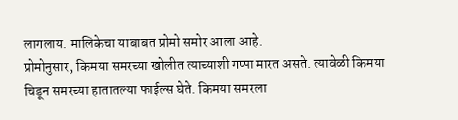लागलाय. मालिकेचा याबाबत प्रोमो समोर आला आहे.
प्रोमोनुसार, किमया समरच्या खोलीत त्याच्याशी गप्पा मारत असते. त्यावेळी किमया चिडून समरच्या हातातल्या फाईल्स घेते. किमया समरला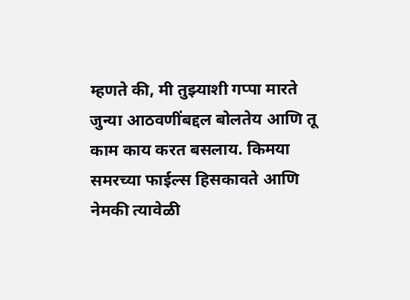म्हणते की, मी तुझ्याशी गप्पा मारते जुन्या आठवणींबद्दल बोलतेय आणि तू काम काय करत बसलाय. किमया समरच्या फाईल्स हिसकावते आणि नेमकी त्यावेळी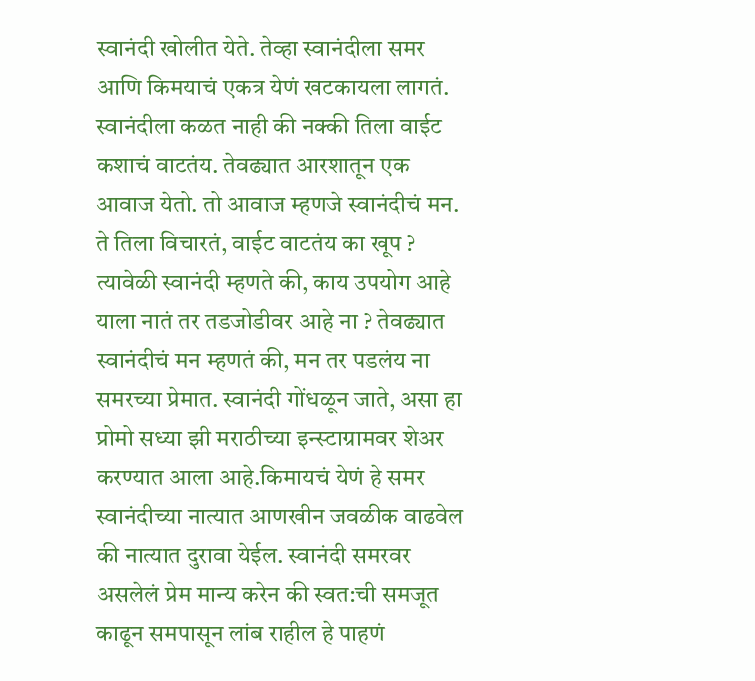स्वानंदी खोलीत येते. तेव्हा स्वानंदीला समर आणि किमयाचं एकत्र येणं खटकायला लागतं. स्वानंदीला कळत नाही की नक्की तिला वाईट कशाचं वाटतंय. तेवढ्यात आरशातून एक आवाज येतो. तो आवाज म्हणजे स्वानंदीचं मन. ते तिला विचारतं, वाईट वाटतंय का खूप ? त्यावेळी स्वानंदी म्हणते की, काय उपयोग आहे याला नातं तर तडजोडीवर आहे ना ? तेवढ्यात स्वानंदीचं मन म्हणतं की, मन तर पडलंय ना समरच्या प्रेमात. स्वानंदी गोंधळून जाते, असा हा प्रोमो सध्या झी मराठीच्या इन्स्टाग्रामवर शेअर करण्यात आला आहे.किमायचं येणं हे समर स्वानंदीच्या नात्यात आणखीन जवळीक वाढवेल की नात्यात दुरावा येईल. स्वानंदी समरवर असलेलं प्रेम मान्य करेन की स्वत:ची समजूत काढून समपासून लांब राहील हे पाहणं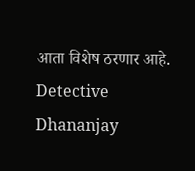आता विशेष ठरणार आहे.
Detective Dhananjay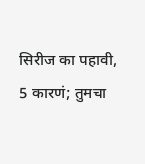सिरीज का पहावी, 5 कारणं; तुमचा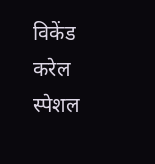विकेंड करेल स्पेशल